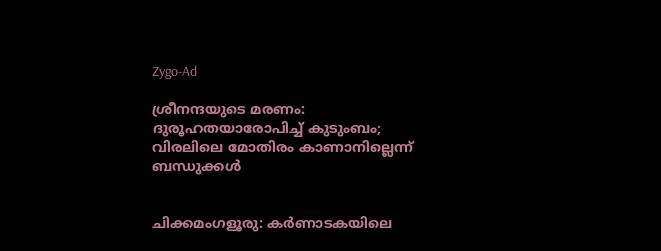Zygo-Ad

ശ്രീനന്ദയുടെ മരണം: ദുരൂഹതയാരോപിച്ച് കുടുംബം; വിരലിലെ മോതിരം കാണാനില്ലെന്ന് ബന്ധുക്കൾ


ചിക്കമംഗളൂരു: കർണാടകയിലെ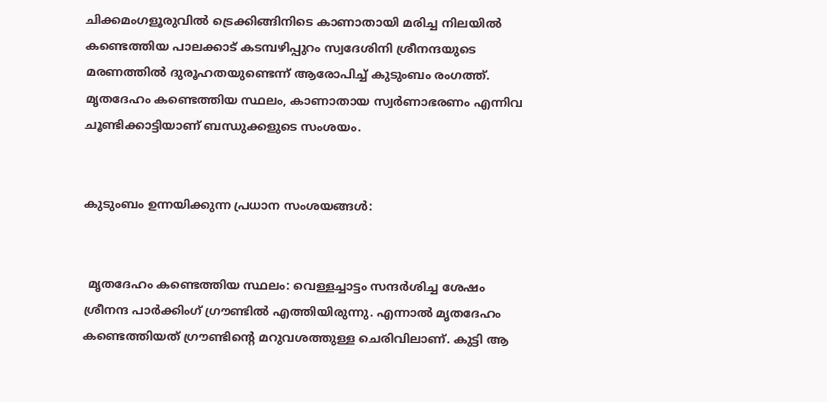ചിക്കമംഗളൂരുവിൽ ട്രെക്കിങ്ങിനിടെ കാണാതായി മരിച്ച നിലയിൽ കണ്ടെത്തിയ പാലക്കാട് കടമ്പഴിപ്പുറം സ്വദേശിനി ശ്രീനന്ദയുടെ മരണത്തിൽ ദുരൂഹതയുണ്ടെന്ന് ആരോപിച്ച് കുടുംബം രംഗത്ത്. മൃതദേഹം കണ്ടെത്തിയ സ്ഥലം, കാണാതായ സ്വർണാഭരണം എന്നിവ ചൂണ്ടിക്കാട്ടിയാണ് ബന്ധുക്കളുടെ സംശയം.


കുടുംബം ഉന്നയിക്കുന്ന പ്രധാന സംശയങ്ങൾ:


 മൃതദേഹം കണ്ടെത്തിയ സ്ഥലം: വെള്ളച്ചാട്ടം സന്ദർശിച്ച ശേഷം ശ്രീനന്ദ പാർക്കിംഗ് ഗ്രൗണ്ടിൽ എത്തിയിരുന്നു. എന്നാൽ മൃതദേഹം കണ്ടെത്തിയത് ഗ്രൗണ്ടിന്റെ മറുവശത്തുള്ള ചെരിവിലാണ്. കുട്ടി ആ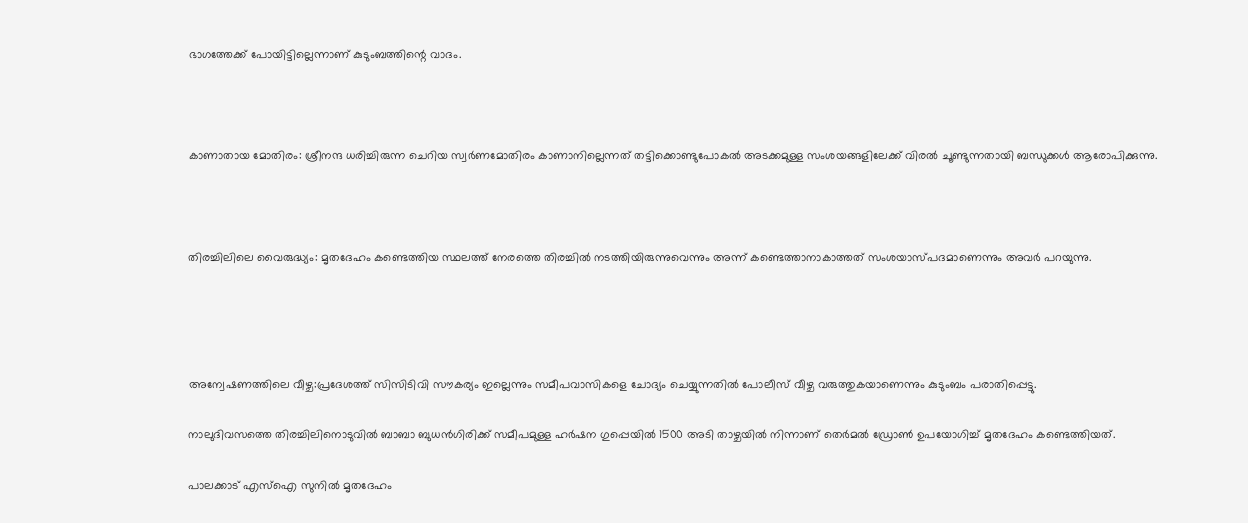ഭാഗത്തേക്ക് പോയിട്ടില്ലെന്നാണ് കുടുംബത്തിന്റെ വാദം.



കാണാതായ മോതിരം: ശ്രീനന്ദ ധരിച്ചിരുന്ന ചെറിയ സ്വർണമോതിരം കാണാനില്ലെന്നത് തട്ടിക്കൊണ്ടുപോകൽ അടക്കമുള്ള സംശയങ്ങളിലേക്ക് വിരൽ ചൂണ്ടുന്നതായി ബന്ധുക്കൾ ആരോപിക്കുന്നു.



തിരച്ചിലിലെ വൈരുദ്ധ്യം: മൃതദേഹം കണ്ടെത്തിയ സ്ഥലത്ത് നേരത്തെ തിരച്ചിൽ നടത്തിയിരുന്നുവെന്നും അന്ന് കണ്ടെത്താനാകാത്തത് സംശയാസ്പദമാണെന്നും അവർ പറയുന്നു.




അന്വേഷണത്തിലെ വീഴ്ച:പ്രദേശത്ത് സിസിടിവി സൗകര്യം ഇല്ലെന്നും സമീപവാസികളെ ചോദ്യം ചെയ്യുന്നതിൽ പോലീസ് വീഴ്ച വരുത്തുകയാണെന്നും കുടുംബം പരാതിപ്പെട്ടു.

നാലുദിവസത്തെ തിരച്ചിലിനൊടുവിൽ ബാബാ ബുധൻഗിരിക്ക് സമീപമുള്ള ഹർഷന ഗുപ്പെയിൽ 1500 അടി താഴ്ചയിൽ നിന്നാണ് തെർമൽ ഡ്രോൺ ഉപയോഗിച്ച് മൃതദേഹം കണ്ടെത്തിയത്.

പാലക്കാട് എസ്‌ഐ സുനിൽ മൃതദേഹം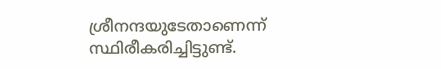ശ്രീനന്ദയുടേതാണെന്ന് സ്ഥിരീകരിച്ചിട്ടുണ്ട്.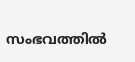സംഭവത്തിൽ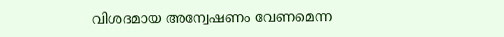വിശദമായ അന്വേഷണം വേണമെന്ന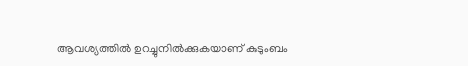ആവശ്യത്തിൽ ഉറച്ചുനിൽക്കുകയാണ് കുടുംബം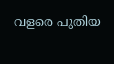വളരെ പുതിയ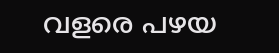വളരെ പഴയ